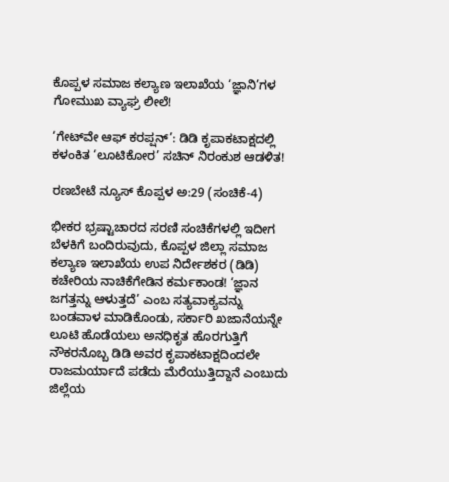ಕೊಪ್ಪಳ ಸಮಾಜ ಕಲ್ಯಾಣ ಇಲಾಖೆಯ ‘ಜ್ಞಾನಿ’ಗಳ ಗೋಮುಖ ವ್ಯಾಘ್ರ ಲೀಲೆ!

‘ಗೇಟ್‌ವೇ ಆಫ್ ಕರಪ್ಷನ್’: ಡಿಡಿ ಕೃಪಾಕಟಾಕ್ಷದಲ್ಲಿ ಕಳಂಕಿತ ‘ಲೂಟಿಕೋರ’ ಸಚಿನ್ ನಿರಂಕುಶ ಆಡಳಿತ!

ರಣಬೇಟೆ ನ್ಯೂಸ್‌ ಕೊಪ್ಪಳ ಅ:29 (ಸಂಚಿಕೆ-4)

ಭೀಕರ ಭ್ರಷ್ಟಾಚಾರದ ಸರಣಿ ಸಂಚಿಕೆಗಳಲ್ಲಿ ಇದೀಗ ಬೆಳಕಿಗೆ ಬಂದಿರುವುದು, ಕೊಪ್ಪಳ ಜಿಲ್ಲಾ ಸಮಾಜ ಕಲ್ಯಾಣ ಇಲಾಖೆಯ ಉಪ ನಿರ್ದೇಶಕರ (ಡಿಡಿ) ಕಚೇರಿಯ ನಾಚಿಕೆಗೇಡಿನ ಕರ್ಮಕಾಂಡ! ‘ಜ್ಞಾನ ಜಗತ್ತನ್ನು ಆಳುತ್ತದೆ’ ಎಂಬ ಸತ್ಯವಾಕ್ಯವನ್ನು ಬಂಡವಾಳ ಮಾಡಿಕೊಂಡು, ಸರ್ಕಾರಿ ಖಜಾನೆಯನ್ನೇ ಲೂಟಿ ಹೊಡೆಯಲು ಅನಧಿಕೃತ ಹೊರಗುತ್ತಿಗೆ ನೌಕರನೊಬ್ಬ ಡಿಡಿ ಅವರ ಕೃಪಾಕಟಾಕ್ಷದಿಂದಲೇ ರಾಜಮರ್ಯಾದೆ ಪಡೆದು ಮೆರೆಯುತ್ತಿದ್ದಾನೆ ಎಂಬುದು ಜಿಲ್ಲೆಯ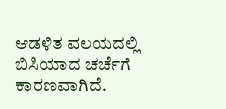ಆಡಳಿತ ವಲಯದಲ್ಲಿ ಬಿಸಿಯಾದ ಚರ್ಚೆಗೆ ಕಾರಣವಾಗಿದೆ.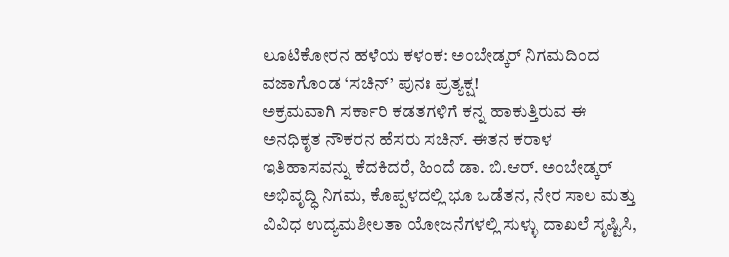ಲೂಟಿಕೋರನ ಹಳೆಯ ಕಳಂಕ: ಅಂಬೇಡ್ಕರ್ ನಿಗಮದಿಂದ ವಜಾಗೊಂಡ ‘ಸಚಿನ್’ ಪುನಃ ಪ್ರತ್ಯಕ್ಷ!
ಅಕ್ರಮವಾಗಿ ಸರ್ಕಾರಿ ಕಡತಗಳಿಗೆ ಕನ್ನ ಹಾಕುತ್ತಿರುವ ಈ ಅನಧಿಕೃತ ನೌಕರನ ಹೆಸರು ಸಚಿನ್. ಈತನ ಕರಾಳ ಇತಿಹಾಸವನ್ನು ಕೆದಕಿದರೆ, ಹಿಂದೆ ಡಾ. ಬಿ.ಆರ್. ಅಂಬೇಡ್ಕರ್ ಅಭಿವೃದ್ಧಿ ನಿಗಮ, ಕೊಪ್ಪಳದಲ್ಲಿ ಭೂ ಒಡೆತನ, ನೇರ ಸಾಲ ಮತ್ತು ವಿವಿಧ ಉದ್ಯಮಶೀಲತಾ ಯೋಜನೆಗಳಲ್ಲಿ ಸುಳ್ಳು ದಾಖಲೆ ಸೃಷ್ಟಿಸಿ,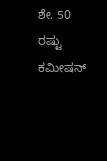ಶೇ. 50 ರಷ್ಟು ಕಮೀಷನ್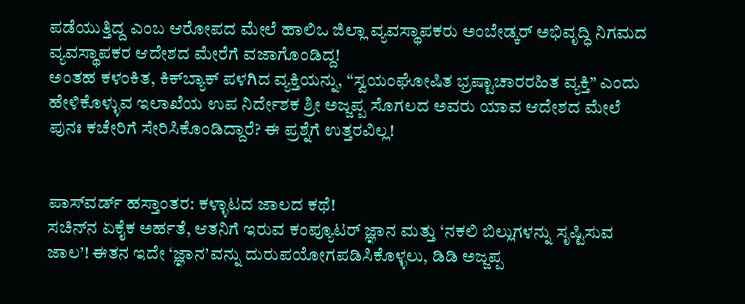ಪಡೆಯುತ್ತಿದ್ದ ಎಂಬ ಆರೋಪದ ಮೇಲೆ ಹಾಲಿಒ ಜಿಲ್ಲಾ ವ್ಯವಸ್ಥಾಪಕರು ಅಂಬೇಡ್ಕರ್‌ ಅಭಿವೃದ್ಧಿ ನಿಗಮದ ವ್ಯವಸ್ಥಾಪಕರ ಆದೇಶದ ಮೇರೆಗೆ ವಜಾಗೊಂಡಿದ್ದ!
ಅಂತಹ ಕಳಂಕಿತ, ಕಿಕ್‌ಬ್ಯಾಕ್ ಪಳಗಿದ ವ್ಯಕ್ತಿಯನ್ನು, “ಸ್ವಯಂಘೋಷಿತ ಭ್ರಷ್ಟಾಚಾರರಹಿತ ವ್ಯಕ್ತಿ” ಎಂದು ಹೇಳಿಕೊಳ್ಳುವ ಇಲಾಖೆಯ ಉಪ ನಿರ್ದೇಶಕ ಶ್ರೀ ಅಜ್ಜಪ್ಪ ಸೊಗಲದ ಅವರು ಯಾವ ಆದೇಶದ ಮೇಲೆ ಪುನಃ ಕಚೇರಿಗೆ ಸೇರಿಸಿಕೊಂಡಿದ್ದಾರೆ? ಈ ಪ್ರಶ್ನೆಗೆ ಉತ್ತರವಿಲ್ಲ!


ಪಾಸ್‌ವರ್ಡ್ ಹಸ್ತಾಂತರ: ಕಳ್ಳಾಟದ ಜಾಲದ ಕಥೆ!
ಸಚಿನ್‌ನ ಏಕೈಕ ಅರ್ಹತೆ, ಆತನಿಗೆ ಇರುವ ಕಂಪ್ಯೂಟರ್ ಜ್ಞಾನ ಮತ್ತು ‘ನಕಲಿ ಬಿಲ್ಲುಗಳನ್ನು ಸೃಷ್ಟಿಸುವ ಜಾಲ’! ಈತನ ಇದೇ ‘ಜ್ಞಾನ’ವನ್ನು ದುರುಪಯೋಗಪಡಿಸಿಕೊಳ್ಳಲು, ಡಿಡಿ ಅಜ್ಜಪ್ಪ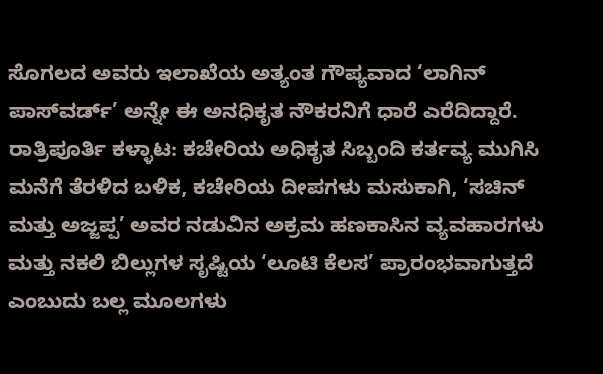ಸೊಗಲದ ಅವರು ಇಲಾಖೆಯ ಅತ್ಯಂತ ಗೌಪ್ಯವಾದ ‘ಲಾಗಿನ್ ಪಾಸ್‌ವರ್ಡ್’ ಅನ್ನೇ ಈ ಅನಧಿಕೃತ ನೌಕರನಿಗೆ ಧಾರೆ ಎರೆದಿದ್ದಾರೆ.
ರಾತ್ರಿಪೂರ್ತಿ ಕಳ್ಳಾಟ: ಕಚೇರಿಯ ಅಧಿಕೃತ ಸಿಬ್ಬಂದಿ ಕರ್ತವ್ಯ ಮುಗಿಸಿ ಮನೆಗೆ ತೆರಳಿದ ಬಳಿಕ, ಕಚೇರಿಯ ದೀಪಗಳು ಮಸುಕಾಗಿ, ‘ಸಚಿನ್ ಮತ್ತು ಅಜ್ಜಪ್ಪ’ ಅವರ ನಡುವಿನ ಅಕ್ರಮ ಹಣಕಾಸಿನ ವ್ಯವಹಾರಗಳು ಮತ್ತು ನಕಲಿ ಬಿಲ್ಲುಗಳ ಸೃಷ್ಟಿಯ ‘ಲೂಟಿ ಕೆಲಸ’ ಪ್ರಾರಂಭವಾಗುತ್ತದೆ ಎಂಬುದು ಬಲ್ಲ ಮೂಲಗಳು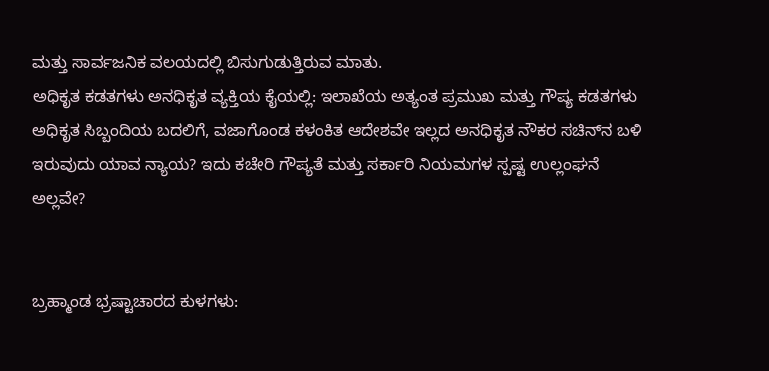ಮತ್ತು ಸಾರ್ವಜನಿಕ ವಲಯದಲ್ಲಿ ಬಿಸುಗುಡುತ್ತಿರುವ ಮಾತು.
ಅಧಿಕೃತ ಕಡತಗಳು ಅನಧಿಕೃತ ವ್ಯಕ್ತಿಯ ಕೈಯಲ್ಲಿ: ಇಲಾಖೆಯ ಅತ್ಯಂತ ಪ್ರಮುಖ ಮತ್ತು ಗೌಪ್ಯ ಕಡತಗಳು ಅಧಿಕೃತ ಸಿಬ್ಬಂದಿಯ ಬದಲಿಗೆ, ವಜಾಗೊಂಡ ಕಳಂಕಿತ ಆದೇಶವೇ ಇಲ್ಲದ ಅನಧಿಕೃತ ನೌಕರ ಸಚಿನ್‌ನ ಬಳಿ ಇರುವುದು ಯಾವ ನ್ಯಾಯ? ಇದು ಕಚೇರಿ ಗೌಪ್ಯತೆ ಮತ್ತು ಸರ್ಕಾರಿ ನಿಯಮಗಳ ಸ್ಪಷ್ಟ ಉಲ್ಲಂಘನೆ ಅಲ್ಲವೇ?


ಬ್ರಹ್ಮಾಂಡ ಭ್ರಷ್ಟಾಚಾರದ ಕುಳಗಳು: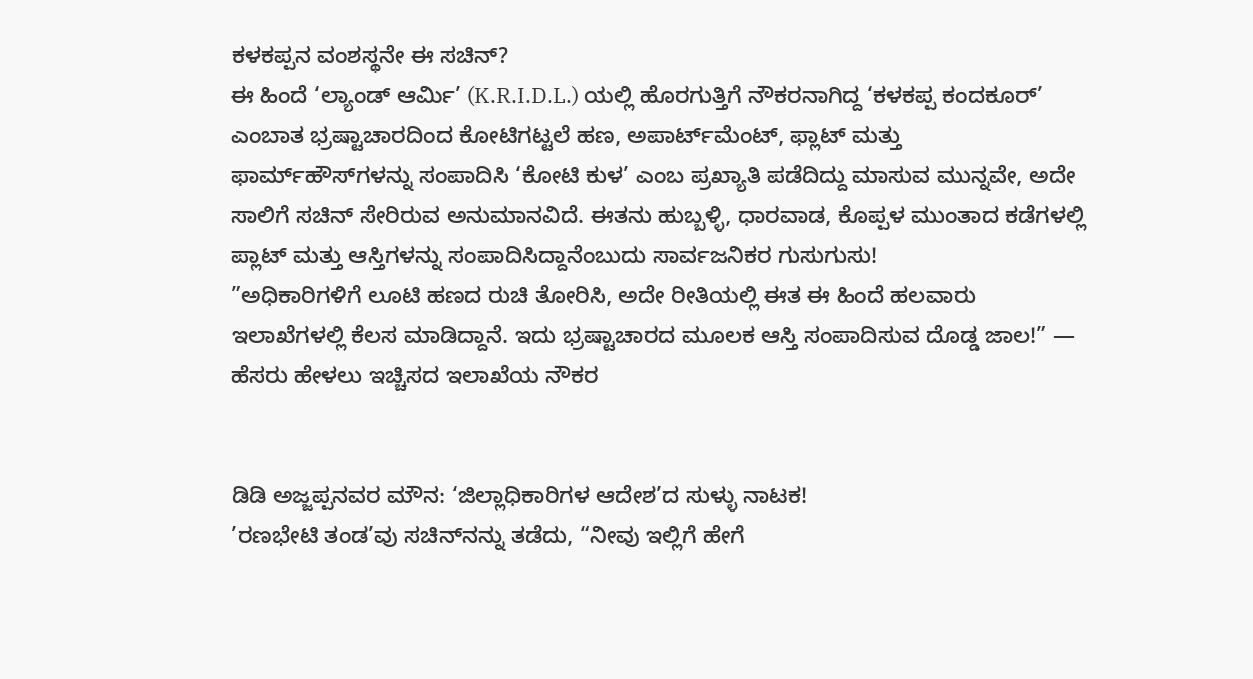ಕಳಕಪ್ಪನ ವಂಶಸ್ಥನೇ ಈ ಸಚಿನ್?
ಈ ಹಿಂದೆ ‘ಲ್ಯಾಂಡ್ ಆರ್ಮಿ’ (K.R.I.D.L.) ಯಲ್ಲಿ ಹೊರಗುತ್ತಿಗೆ ನೌಕರನಾಗಿದ್ದ ‘ಕಳಕಪ್ಪ ಕಂದಕೂರ್’ ಎಂಬಾತ ಭ್ರಷ್ಟಾಚಾರದಿಂದ ಕೋಟಿಗಟ್ಟಲೆ ಹಣ, ಅಪಾರ್ಟ್‌ಮೆಂಟ್‌, ಫ್ಲಾಟ್ ಮತ್ತು ಫಾರ್ಮ್‌ಹೌಸ್‌ಗಳನ್ನು ಸಂಪಾದಿಸಿ ‘ಕೋಟಿ ಕುಳ’ ಎಂಬ ಪ್ರಖ್ಯಾತಿ ಪಡೆದಿದ್ದು ಮಾಸುವ ಮುನ್ನವೇ, ಅದೇ ಸಾಲಿಗೆ ಸಚಿನ್ ಸೇರಿರುವ ಅನುಮಾನವಿದೆ. ಈತನು ಹುಬ್ಬಳ್ಳಿ, ಧಾರವಾಡ, ಕೊಪ್ಪಳ ಮುಂತಾದ ಕಡೆಗಳಲ್ಲಿ ಪ್ಲಾಟ್‌ ಮತ್ತು ಆಸ್ತಿಗಳನ್ನು ಸಂಪಾದಿಸಿದ್ದಾನೆಂಬುದು ಸಾರ್ವಜನಿಕರ ಗುಸುಗುಸು!
”ಅಧಿಕಾರಿಗಳಿಗೆ ಲೂಟಿ ಹಣದ ರುಚಿ ತೋರಿಸಿ, ಅದೇ ರೀತಿಯಲ್ಲಿ ಈತ ಈ ಹಿಂದೆ ಹಲವಾರು ಇಲಾಖೆಗಳಲ್ಲಿ ಕೆಲಸ ಮಾಡಿದ್ದಾನೆ. ಇದು ಭ್ರಷ್ಟಾಚಾರದ ಮೂಲಕ ಆಸ್ತಿ ಸಂಪಾದಿಸುವ ದೊಡ್ಡ ಜಾಲ!” — ಹೆಸರು ಹೇಳಲು ಇಚ್ಚಿಸದ ಇಲಾಖೆಯ ನೌಕರ


ಡಿಡಿ ಅಜ್ಜಪ್ಪನವರ ಮೌನ: ‘ಜಿಲ್ಲಾಧಿಕಾರಿಗಳ ಆದೇಶ’ದ ಸುಳ್ಳು ನಾಟಕ!
’ರಣಭೇಟಿ ತಂಡ’ವು ಸಚಿನ್‌ನನ್ನು ತಡೆದು, “ನೀವು ಇಲ್ಲಿಗೆ ಹೇಗೆ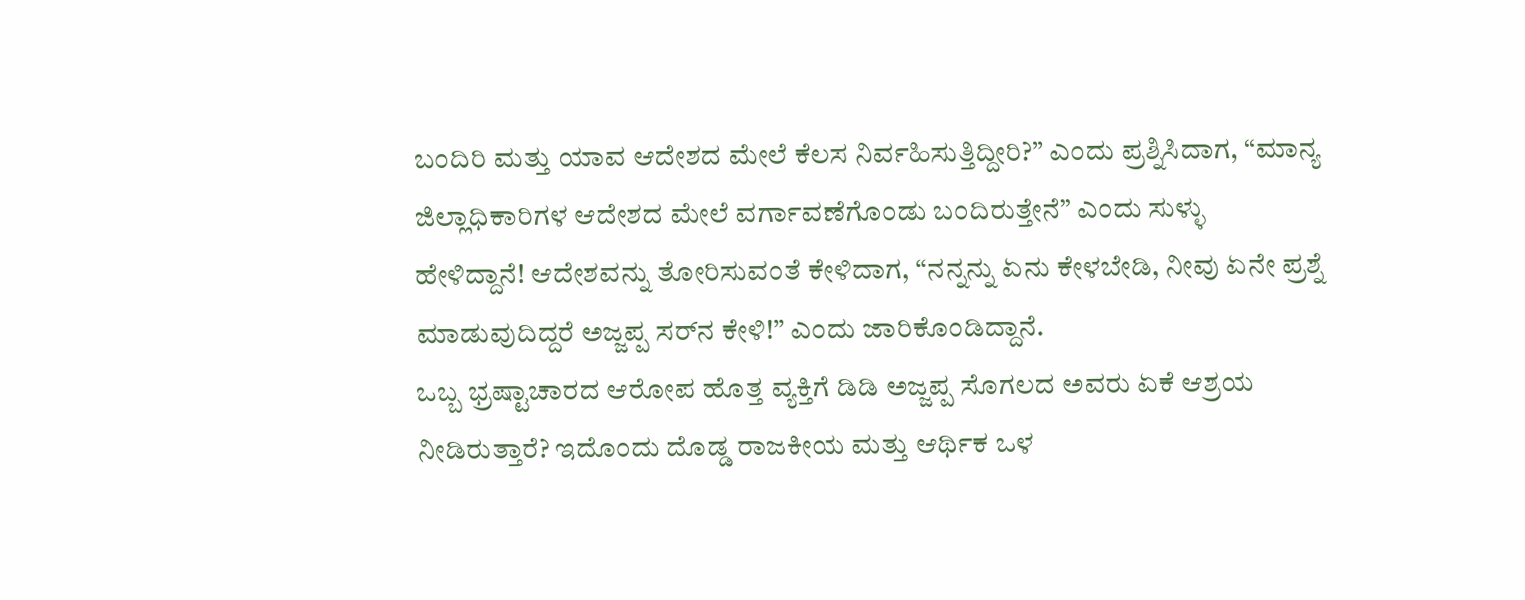ಬಂದಿರಿ ಮತ್ತು ಯಾವ ಆದೇಶದ ಮೇಲೆ ಕೆಲಸ ನಿರ್ವಹಿಸುತ್ತಿದ್ದೀರಿ?” ಎಂದು ಪ್ರಶ್ನಿಸಿದಾಗ, “ಮಾನ್ಯ ಜಿಲ್ಲಾಧಿಕಾರಿಗಳ ಆದೇಶದ ಮೇಲೆ ವರ್ಗಾವಣೆಗೊಂಡು ಬಂದಿರುತ್ತೇನೆ” ಎಂದು ಸುಳ್ಳು ಹೇಳಿದ್ದಾನೆ! ಆದೇಶವನ್ನು ತೋರಿಸುವಂತೆ ಕೇಳಿದಾಗ, “ನನ್ನನ್ನು ಏನು ಕೇಳಬೇಡಿ, ನೀವು ಏನೇ ಪ್ರಶ್ನೆ ಮಾಡುವುದಿದ್ದರೆ ಅಜ್ಜಪ್ಪ ಸರ್‌ನ ಕೇಳಿ!” ಎಂದು ಜಾರಿಕೊಂಡಿದ್ದಾನೆ.
ಒಬ್ಬ ಭ್ರಷ್ಟಾಚಾರದ ಆರೋಪ ಹೊತ್ತ ವ್ಯಕ್ತಿಗೆ ಡಿಡಿ ಅಜ್ಜಪ್ಪ ಸೊಗಲದ ಅವರು ಏಕೆ ಆಶ್ರಯ ನೀಡಿರುತ್ತಾರೆ? ಇದೊಂದು ದೊಡ್ಡ ರಾಜಕೀಯ ಮತ್ತು ಆರ್ಥಿಕ ಒಳ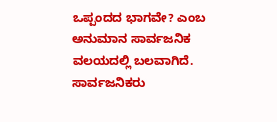ಒಪ್ಪಂದದ ಭಾಗವೇ? ಎಂಬ ಅನುಮಾನ ಸಾರ್ವಜನಿಕ ವಲಯದಲ್ಲಿ ಬಲವಾಗಿದೆ.
ಸಾರ್ವಜನಿಕರು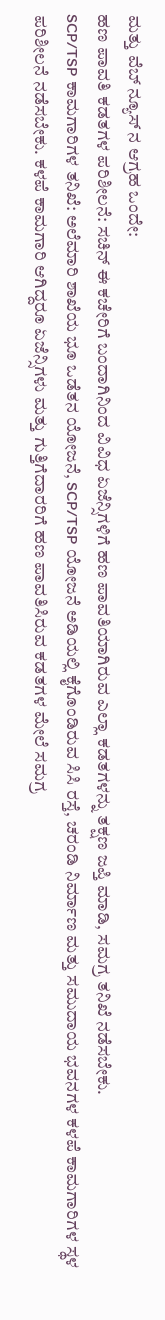ಮತ್ತು ವೆಬ್‌ ನ್ಯೂಸ್‌ ನ ಆಗ್ರಹ ಒಂದೇ:
ಹಣ ಪಾವತಿ ಕಡತಗಳ ಪರಿಶೀಲನೆ: ಸಚಿನ್ ಈ ಕಚೇರಿಗೆ ಬಂದಾಗಿನಿಂದ ವಿವಿಧ ಏಜೆನ್ಸಿಗಳಿಗೆ ಹಣ ಪಾವತಿಯಾಗಿರುವ ಎಲ್ಲಾ ಕಡತಗಳನ್ನು ತಕ್ಷಣ ಜಪ್ತಿ ಮಾಡಿ, ಸಮಗ್ರ ತನಿಖೆ ನಡೆಸಬೇಕು.
SCP/TSP ಕಾಮಗಾರಿಗಳ ತನಿಖೆ: ಅಲೆಮಾರಿ ಶಾಖೆಯ ಭೂ ಒಡೆತನ ಯೋಜನೆ, SCP/TSP ಯೋಜನೆ ಅಡಿಯಲ್ಲಿ ಕೈಗೊಂಡಿರುವ ಸಿಸಿ ರಸ್ತೆ, ಚರಂಡಿ ನಿರ್ಮಾಣ ಮತ್ತು ಸಮುದಾಯ ಭವನಗಳ ಕಳಪೆ ಕಾಮಗಾರಿಗಳ ಸ್ಥಳ ಪರಿಶೀಲನೆ ನಡೆಸಬೇಕು. ಕಳಪೆ ಕಾಮಗಾರಿ ಆಗಿದ್ದರೂ ಏಜೆನ್ಸಿಗಳು ಮತ್ತು ಗುತ್ತಿಗೆದಾರರಿಗೆ ಹಣ ಪಾವತಿಸಿರುವ ಕಡತಗಳ ಮೇಲೆ ಸಮಗ್ರ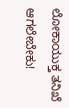ಲೋಕಾಯುಕ್ತ ತನಿಖೆ ಆಗಲೇಬೇಕು!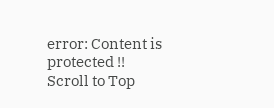error: Content is protected !!
Scroll to Top